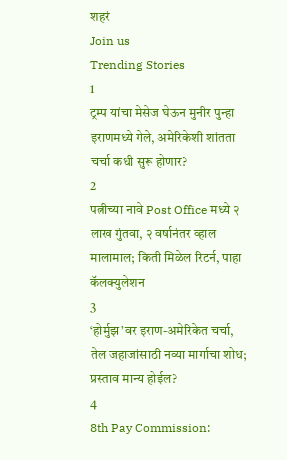शहरं
Join us
Trending Stories
1
ट्रम्प यांचा मेसेज घेऊन मुनीर पुन्हा इराणमध्ये गेले, अमेरिकेशी शांतता चर्चा कधी सुरू होणार?
2
पत्नीच्या नावे Post Office मध्ये २ लाख गुंतवा, २ वर्षानंतर व्हाल मालामाल; किती मिळेल रिटर्न, पाहा कॅलक्युलेशन
3
‘होर्मुझ’वर इराण-अमेरिकेत चर्चा, तेल जहाजांसाठी नव्या मार्गाचा शोध; प्रस्ताव मान्य होईल?
4
8th Pay Commission: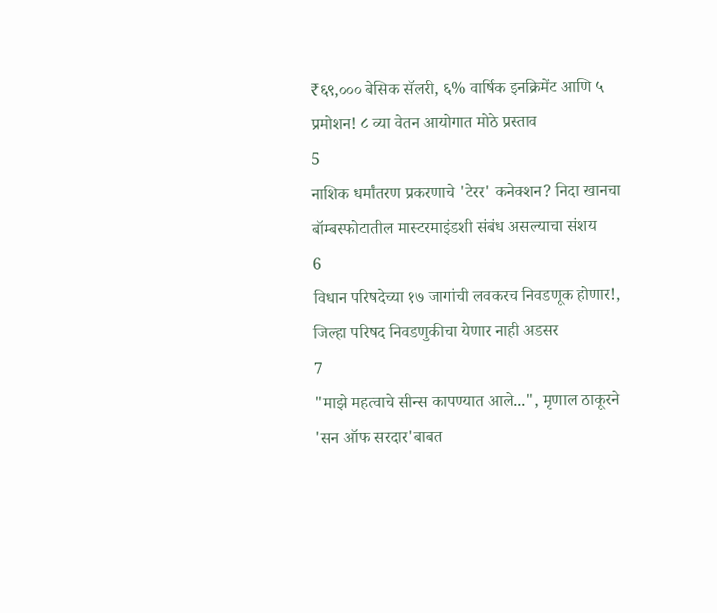₹६९,००० बेसिक सॅलरी, ६% वार्षिक इनक्रिमेंट आणि ५ प्रमोशन! ८ व्या वेतन आयोगात मोठे प्रस्ताव
5
नाशिक धर्मांतरण प्रकरणाचे 'टेरर' कनेक्शन? निदा खानचा बॉम्बस्फोटातील मास्टरमाइंडशी संबंध असल्याचा संशय
6
विधान परिषदेच्या १७ जागांची लवकरच निवडणूक होणार!, जिल्हा परिषद निवडणुकीचा येणार नाही अडसर
7
"माझे महत्वाचे सीन्स कापण्यात आले...", मृणाल ठाकूरने 'सन ऑफ सरदार'बाबत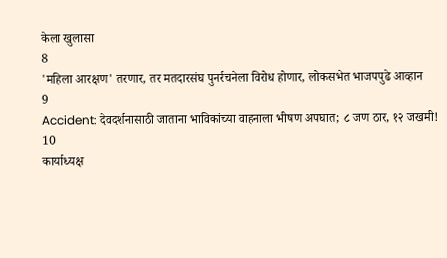केला खुलासा
8
'महिला आरक्षण' तरणार, तर मतदारसंघ पुनर्रचनेला विरोध होणार, लोकसभेत भाजपपुढे आव्हान
9
Accident: देवदर्शनासाठी जाताना भाविकांच्या वाहनाला भीषण अपघात; ८ जण ठार, १२ जखमी!
10
कार्याध्यक्ष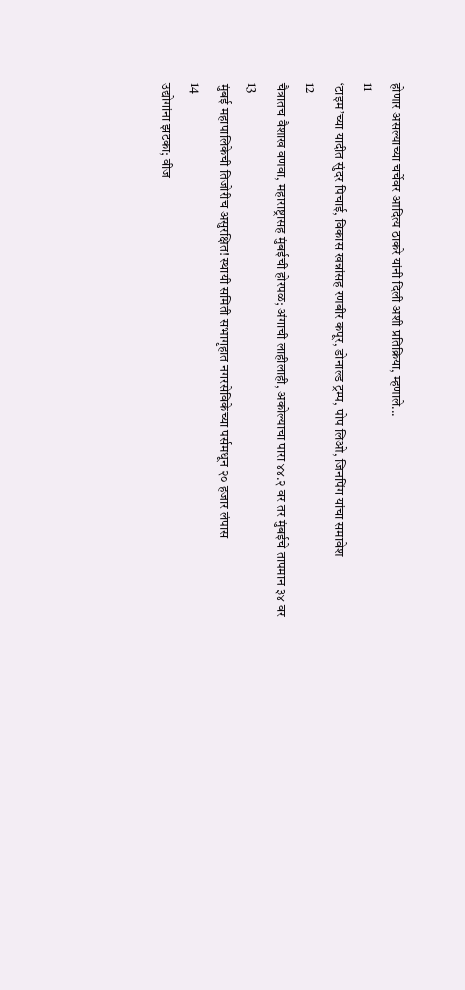होणार असल्याच्या चर्चेवर आदित्य ठाकरे यांनी दिली अशी प्रतिक्रिया, म्हणाले...
11
‘टाइम’च्या यादीत सुंदर पिचाई, विकास खन्नांसह रणबीर कपूर, डोनाल्ड ट्रम्प, पोप लिओ, जिनपिंग यांचा समावेश
12
चैत्रातच वैशाख वणवा, महाराष्ट्रासह मुंबईची होरपळ; अंगाची लाहीलाही, अकोल्याचा पारा ४४.२ वर तर मुंबईचे तापमान ३४ वर
13
मुंबई महापालिकेची तिजोरीच असुरक्षित! स्थायी समिती सभागृहात नगरसेविकेच्या पर्समधून २० हजार लंपास
14
उद्योगांना झटका; वीज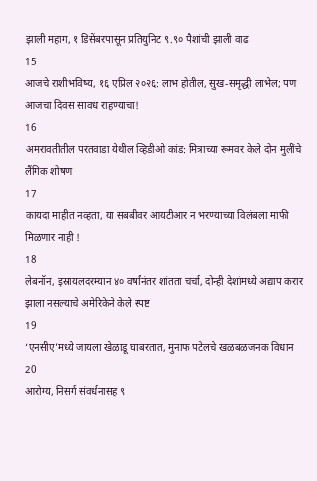झाली महाग, १ डिसेंबरपासून प्रतियुनिट ९.९० पैशांची झाली वाढ
15
आजचे राशीभविष्य, १६ एप्रिल २०२६: लाभ होतील, सुख-समृद्धी लाभेल; पण आजचा दिवस सावध राहण्याचा!
16
अमरावतीतील परतवाडा येथील व्हिडीओ कांड: मित्राच्या रूमवर केले दोन मुलींचे लैंगिक शोषण
17
कायदा माहीत नव्हता, या सबबीवर आयटीआर न भरण्याच्या विलंबला माफी मिळणार नाही !
18
लेबनॉन, इस्रायलदरम्यान ४० वर्षांनंतर शांतता चर्चा, दोन्ही देशांमध्ये अद्याप करार झाला नसल्याचे अमेरिकेने केले स्पष्ट
19
‘एनसीए’मध्ये जायला खेळाडू घाबरतात, मुनाफ पटेलचे खळबळजनक विधान
20
आरोग्य, निसर्ग संवर्धनासह ९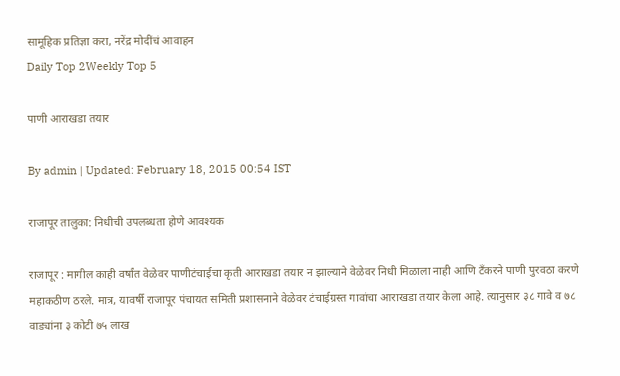सामूहिक प्रतिज्ञा करा, नरेंद्र मोदींचं आवाहन
Daily Top 2Weekly Top 5

पाणी आराखडा तयार

By admin | Updated: February 18, 2015 00:54 IST

राजापूर तालुका: निधीची उपलब्धता होणे आवश्यक

राजापूर : मागील काही वर्षांत वेळेवर पाणीटंचाईचा कृती आराखडा तयार न झाल्याने वेळेवर निधी मिळाला नाही आणि टँकरने पाणी पुरवठा करणे महाकठीण ठरले. मात्र, यावर्षी राजापूर पंचायत समिती प्रशासनाने वेळेवर टंचाईग्रस्त गावांचा आराखडा तयार केला आहे. त्यानुसार ३८ गावे व ७८ वाड्यांना ३ कोटी ७५ लाख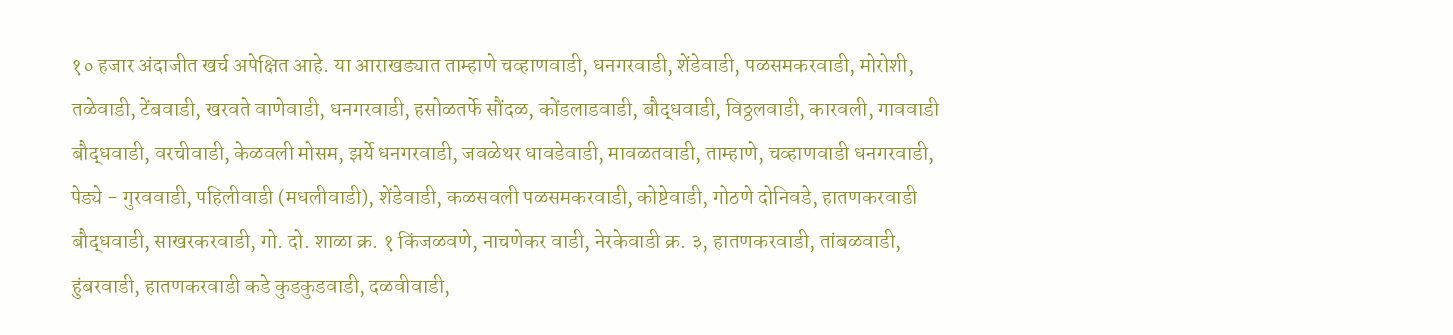१० हजार अंदाजीत खर्च अपेक्षित आहे. या आराखड्यात ताम्हाणे चव्हाणवाडी, धनगरवाडी, शेंडेवाडी, पळसमकरवाडी, मोरोशी, तळेवाडी, टेंबवाडी, खरवते वाणेवाडी, धनगरवाडी, हसोळतर्फे सौंदळ, कोंडलाडवाडी, बौद्धवाडी, विठ्ठलवाडी, कारवली, गाववाडी बौद्धवाडी, वरचीवाडी, केळवली मोसम, झर्ये धनगरवाडी, जवळेथर धावडेवाडी, मावळतवाडी, ताम्हाणे, चव्हाणवाडी धनगरवाडी, पेड्ये - गुरववाडी, पहिलीवाडी (मधलीवाडी), शेंडेवाडी, कळसवली पळसमकरवाडी, कोष्टेवाडी, गोठणे दोनिवडे, हातणकरवाडी बौद्धवाडी, साखरकरवाडी, गो. दो. शाळा क्र. १ किंजळवणे, नाचणेकर वाडी, नेरकेवाडी क्र. ३, हातणकरवाडी, तांबळवाडी, हुंबरवाडी, हातणकरवाडी कडे कुडकुडवाडी, दळवीवाडी,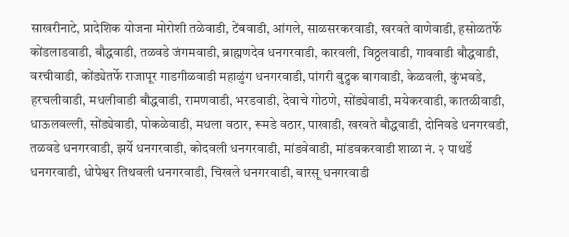साखरीनाटे, प्रादेशिक योजना मोरोशी तळेवाडी, टेंबवाडी, आंगले, साळसरकरवाडी, खरवते वाणेवाडी, हसोळतर्फे कोंडलाडवाडी, बौद्धवाडी, तळवडे जंगमवाडी, ब्राह्मणदेव धनगरवाडी, कारवली, विठ्ठलवाडी, गाववाडी बौद्धवाडी, वरचीवाडी, कोंड्येतर्फे राजापूर गाडगीळवाडी महाळुंग धनगरवाडी, पांगरी बुद्रुक बागवाडी, केळवली, कुंभवडे, हरचलीवाडी, मधलीवाडी बौद्धवाडी, रामणवाडी, भरडवाडी, देवाचे गोठणे, सोंड्येवाडी, मयेकरवाडी, कातळीवाडी, धाऊलवल्ली, सोंड्येवाडी, पोकळेवाडी, मधला वठार, रूमडे वठार, पाखाडी, खरवते बौद्धवाडी, दोनिवडे धनगरवडी, तळवडे धनगरवाडी, झर्ये धनगरवाडी, कोदवली धनगरवाडी, मांडवेवाडी, मांडवकरवाडी शाळा नं. २ पाथर्डे धनगरवाडी, धोपेश्वर तिथवली धनगरवाडी, चिखले धनगरवाडी, बारसू धनगरवाडी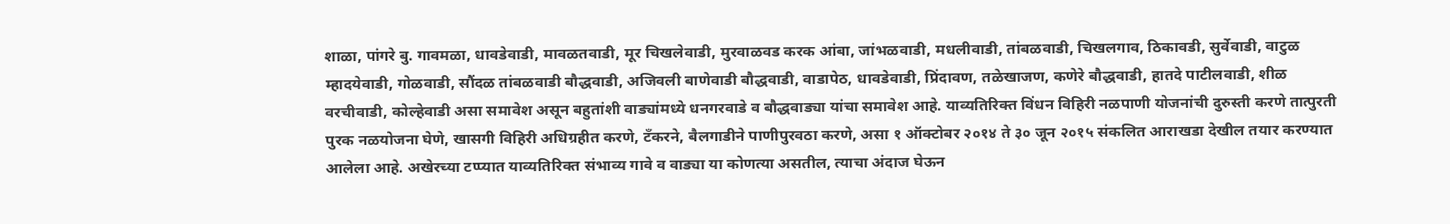शाळा, पांगरे बु. गावमळा, धावडेवाडी, मावळतवाडी, मूर चिखलेवाडी, मुरवाळवड करक आंबा, जांभळवाडी, मधलीवाडी, तांबळवाडी, चिखलगाव, ठिकावडी, सुर्वेवाडी, वाटुळ म्हादयेवाडी, गोळवाडी, सौंदळ तांबळवाडी बौद्धवाडी, अजिवली बाणेवाडी बौद्धवाडी, वाडापेठ, धावडेवाडी, प्रिंदावण, तळेखाजण, कणेरे बौद्धवाडी, हातदे पाटीलवाडी, शीळ वरचीवाडी, कोल्हेवाडी असा समावेश असून बहुतांशी वाड्यांमध्ये धनगरवाडे व बौद्धवाड्या यांचा समावेश आहे. याव्यतिरिक्त विंधन विहिरी नळपाणी योजनांची दुरुस्ती करणे तात्पुरती पुरक नळयोजना घेणे, खासगी विहिरी अधिग्रहीत करणे, टँकरने, बैलगाडीने पाणीपुरवठा करणे, असा १ ऑक्टोबर २०१४ ते ३० जून २०१५ संकलित आराखडा देखील तयार करण्यात आलेला आहे. अखेरच्या टप्प्यात याव्यतिरिक्त संभाव्य गावे व वाड्या या कोणत्या असतील, त्याचा अंदाज घेऊन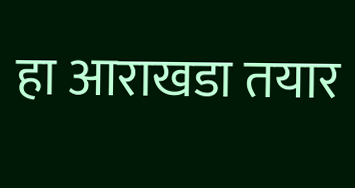हा आराखडा तयार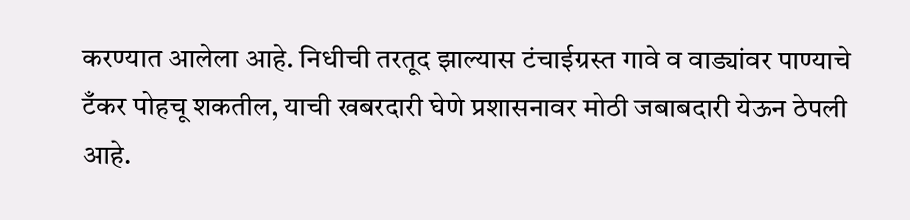करण्यात आलेला आहे. निधीची तरतूद झाल्यास टंचाईग्रस्त गावे व वाड्यांवर पाण्याचे टँकर पोहचू शकतील, याची खबरदारी घेणे प्रशासनावर मोठी जबाबदारी येऊन ठेपली आहे.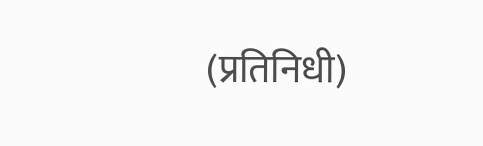(प्रतिनिधी)